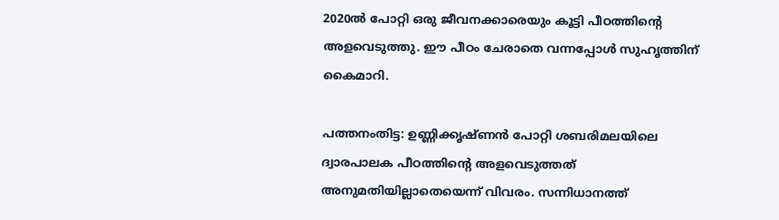2020ൽ പോറ്റി ഒരു ജീവനക്കാരെയും കൂട്ടി പീഠത്തിൻ്റെ അളവെടുത്തു. ഈ പീഠം ചേരാതെ വന്നപ്പോൾ സുഹൃത്തിന് കൈമാറി.

പത്തനംതിട്ട: ഉണ്ണിക്കൃഷ്ണൻ പോറ്റി ശബരിമലയിലെ ദ്വാരപാലക പീഠത്തിന്റെ അളവെടുത്തത് അനുമതിയില്ലാതെയെന്ന് വിവരം. സന്നിധാനത്ത്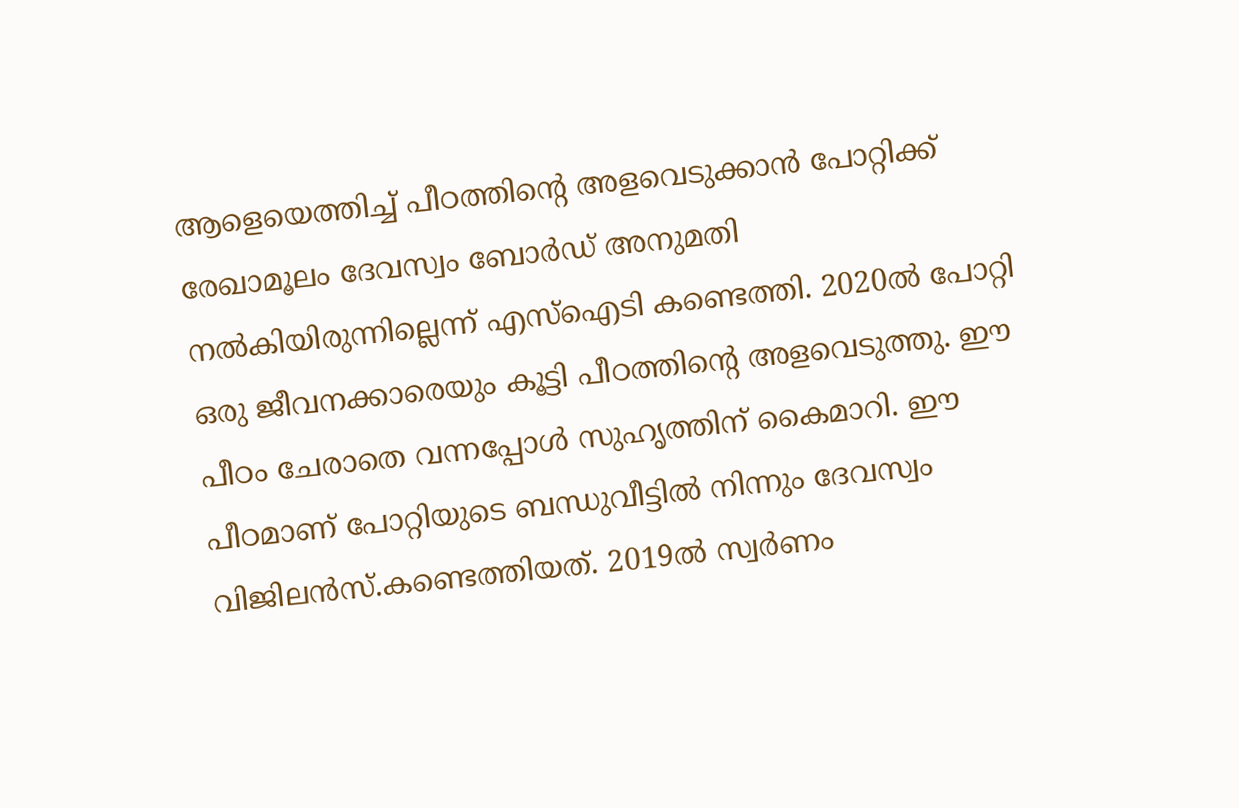ആളെയെത്തിച്ച് പീഠത്തിന്റെ അളവെടുക്കാൻ പോറ്റിക്ക് രേഖാമൂലം ദേവസ്വം ബോർഡ് അനുമതി നൽകിയിരുന്നില്ലെന്ന് എസ്ഐടി കണ്ടെത്തി. 2020ൽ പോറ്റി ഒരു ജീവനക്കാരെയും കൂട്ടി പീഠത്തിൻ്റെ അളവെടുത്തു. ഈ പീഠം ചേരാതെ വന്നപ്പോൾ സുഹൃത്തിന് കൈമാറി. ഈ പീഠമാണ് പോറ്റിയുടെ ബന്ധുവീട്ടിൽ നിന്നും ദേവസ്വം വിജിലൻസ്.കണ്ടെത്തിയത്. 2019ൽ സ്വർണം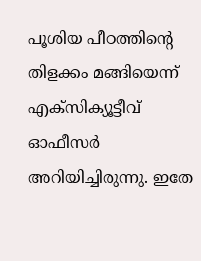പൂശിയ പീഠത്തിൻ്റെ തിളക്കം മങ്ങിയെന്ന് എക്‌സിക്യൂട്ടീവ് ഓഫീസർ അറിയിച്ചിരുന്നു. ഇതേ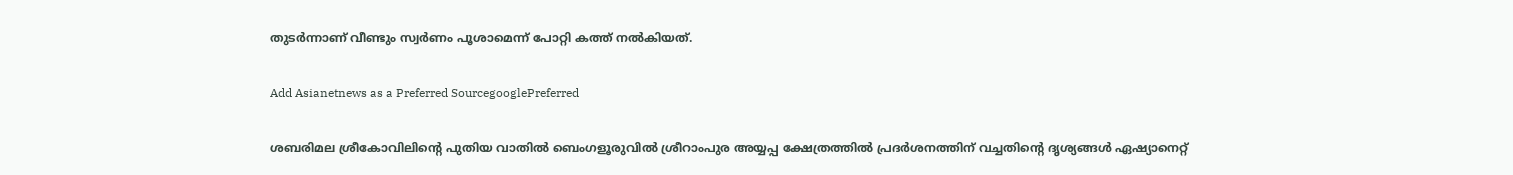തുടർന്നാണ് വീണ്ടും സ്വർണം പൂശാമെന്ന് പോറ്റി കത്ത് നൽകിയത്.

Add Asianetnews as a Preferred SourcegooglePreferred

ശബരിമല ശ്രീകോവിലിന്റെ പുതിയ വാതിൽ ബെംഗളൂരുവിൽ ശ്രീറാംപുര അയ്യപ്പ ക്ഷേത്രത്തിൽ പ്രദർശനത്തിന് വച്ചതിന്‍റെ ദൃശ്യങ്ങൾ ഏഷ്യാനെറ്റ്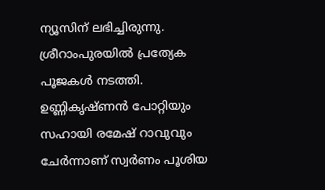ന്യൂസിന് ലഭിച്ചിരുന്നു. ശ്രീറാംപുരയിൽ പ്രത്യേക പൂജകൾ നടത്തി. ഉണ്ണികൃഷ്ണൻ പോറ്റിയും സഹായി രമേഷ് റാവുവും ചേര്‍ന്നാണ് സ്വർണം പൂശിയ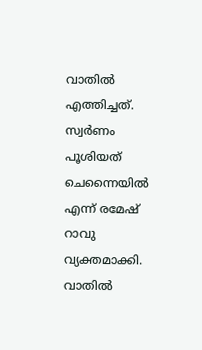വാതിൽ എത്തിച്ചത്. സ്വർണം പൂശിയത് ചെന്നൈയിൽ എന്ന് രമേഷ് റാവു വ്യക്തമാക്കി. വാതിൽ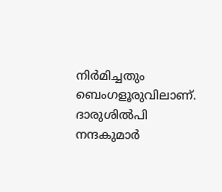നിർമിച്ചതും ബെംഗളൂരുവിലാണ്. ദാരുശിൽപി നന്ദകുമാർ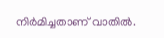നിർമിച്ചതാണ് വാതിൽ.